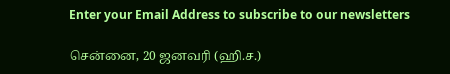Enter your Email Address to subscribe to our newsletters

சென்னை, 20 ஜனவரி (ஹி.ச.)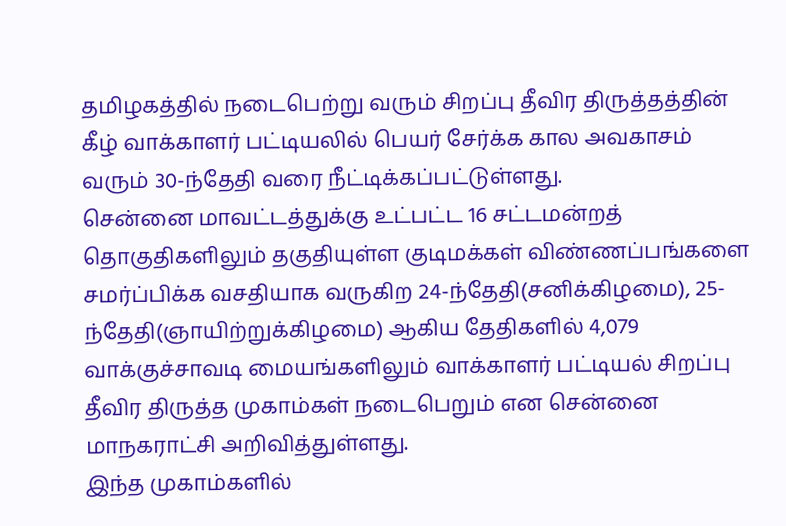தமிழகத்தில் நடைபெற்று வரும் சிறப்பு தீவிர திருத்தத்தின் கீழ் வாக்காளர் பட்டியலில் பெயர் சேர்க்க கால அவகாசம் வரும் 30-ந்தேதி வரை நீட்டிக்கப்பட்டுள்ளது.
சென்னை மாவட்டத்துக்கு உட்பட்ட 16 சட்டமன்றத் தொகுதிகளிலும் தகுதியுள்ள குடிமக்கள் விண்ணப்பங்களை சமர்ப்பிக்க வசதியாக வருகிற 24-ந்தேதி(சனிக்கிழமை), 25-ந்தேதி(ஞாயிற்றுக்கிழமை) ஆகிய தேதிகளில் 4,079 வாக்குச்சாவடி மையங்களிலும் வாக்காளர் பட்டியல் சிறப்பு தீவிர திருத்த முகாம்கள் நடைபெறும் என சென்னை மாநகராட்சி அறிவித்துள்ளது.
இந்த முகாம்களில்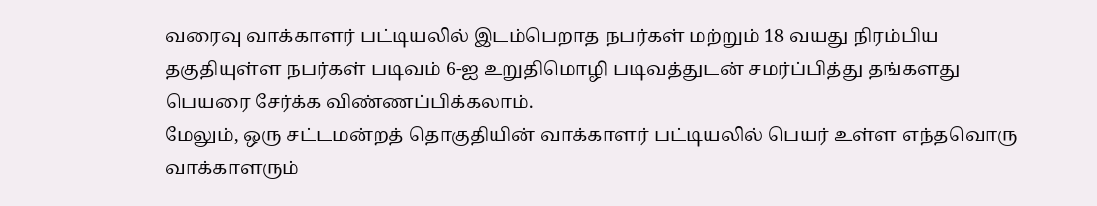வரைவு வாக்காளர் பட்டியலில் இடம்பெறாத நபர்கள் மற்றும் 18 வயது நிரம்பிய தகுதியுள்ள நபர்கள் படிவம் 6-ஐ உறுதிமொழி படிவத்துடன் சமர்ப்பித்து தங்களது பெயரை சேர்க்க விண்ணப்பிக்கலாம்.
மேலும், ஒரு சட்டமன்றத் தொகுதியின் வாக்காளர் பட்டியலில் பெயர் உள்ள எந்தவொரு வாக்காளரும்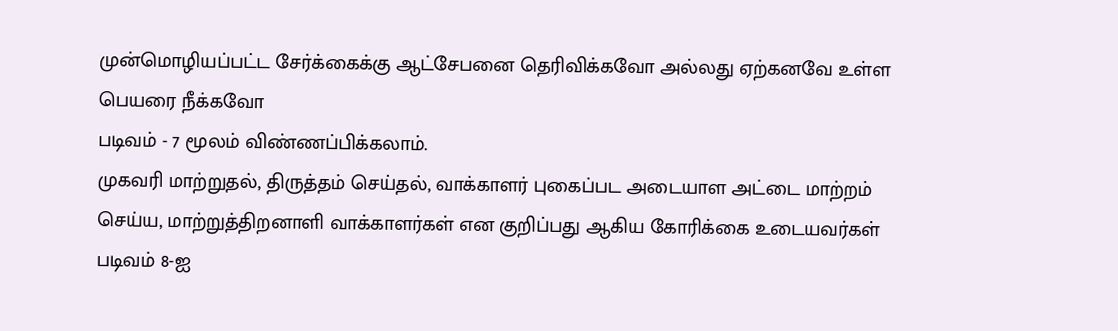முன்மொழியப்பட்ட சேர்க்கைக்கு ஆட்சேபனை தெரிவிக்கவோ அல்லது ஏற்கனவே உள்ள பெயரை நீக்கவோ
படிவம் - 7 மூலம் விண்ணப்பிக்கலாம்.
முகவரி மாற்றுதல், திருத்தம் செய்தல், வாக்காளர் புகைப்பட அடையாள அட்டை மாற்றம் செய்ய, மாற்றுத்திறனாளி வாக்காளர்கள் என குறிப்பது ஆகிய கோரிக்கை உடையவர்கள் படிவம் 8-ஐ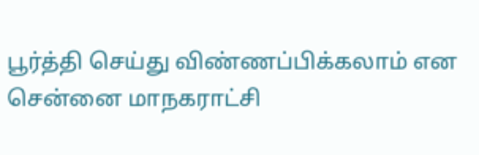பூர்த்தி செய்து விண்ணப்பிக்கலாம் என சென்னை மாநகராட்சி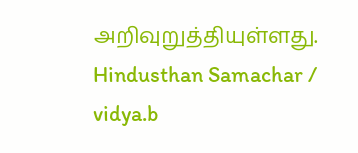அறிவுறுத்தியுள்ளது.
Hindusthan Samachar / vidya.b